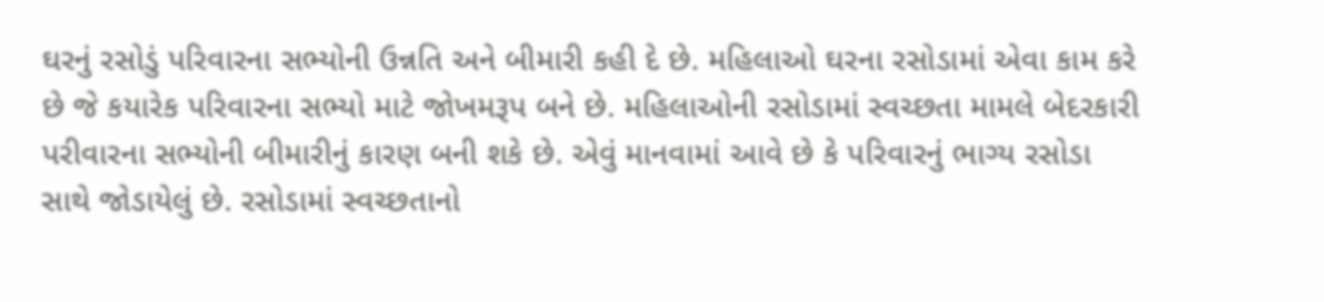ઘરનું રસોડું પરિવારના સભ્યોની ઉન્નતિ અને બીમારી કહી દે છે. મહિલાઓ ઘરના રસોડામાં એવા કામ કરે છે જે કયારેક પરિવારના સભ્યો માટે જોખમરૂપ બને છે. મહિલાઓની રસોડામાં સ્વચ્છતા મામલે બેદરકારી પરીવારના સભ્યોની બીમારીનું કારણ બની શકે છે. એવું માનવામાં આવે છે કે પરિવારનું ભાગ્ય રસોડા સાથે જોડાયેલું છે. રસોડામાં સ્વચ્છતાનો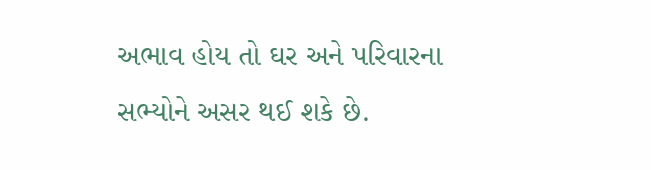અભાવ હોય તો ઘર અને પરિવારના સભ્યોને અસર થઈ શકે છે.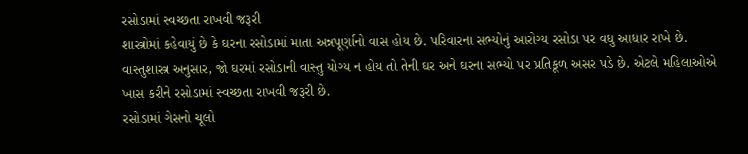રસોડામાં સ્વચ્છતા રાખવી જરૂરી
શાસ્ત્રોમાં કહેવાયું છે કે ઘરના રસોડામાં માતા અન્નપૂર્ણાનો વાસ હોય છે. પરિવારના સભ્યોનું આરોગ્ય રસોડા પર વધુ આધાર રાખે છે. વાસ્તુશાસ્ત્ર અનુસાર, જો ઘરમાં રસોડાની વાસ્તુ યોગ્ય ન હોય તો તેની ઘર અને ઘરના સભ્યો પર પ્રતિકૂળ અસર પડે છે. એટલે મહિલાઓએ ખાસ કરીને રસોડામાં સ્વચ્છતા રાખવી જરૂરી છે.
રસોડામાં ગેસનો ચૂલો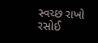સ્વચ્છ રાખો
રસોઈ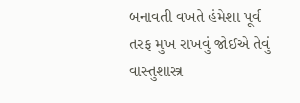બનાવતી વખતે હંમેશા પૂર્વ તરફ મુખ રાખવું જોઈએ તેવું વાસ્તુશાસ્ત્ર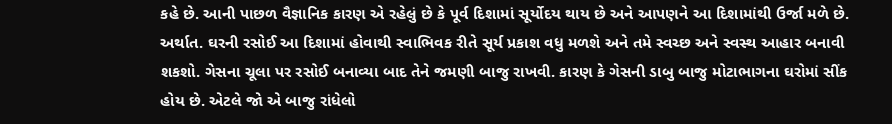કહે છે. આની પાછળ વૈજ્ઞાનિક કારણ એ રહેલું છે કે પૂર્વ દિશામાં સૂર્યોદય થાય છે અને આપણને આ દિશામાંથી ઉર્જા મળે છે. અર્થાત. ઘરની રસોઈ આ દિશામાં હોવાથી સ્વાભિવક રીતે સૂર્ય પ્રકાશ વધુ મળશે અને તમે સ્વચ્છ અને સ્વસ્થ આહાર બનાવી શકશો. ગેસના ચૂલા પર રસોઈ બનાવ્યા બાદ તેને જમણી બાજુ રાખવી. કારણ કે ગેસની ડાબુ બાજુ મોટાભાગના ઘરોમાં સીંક હોય છે. એટલે જો એ બાજુ રાંધેલો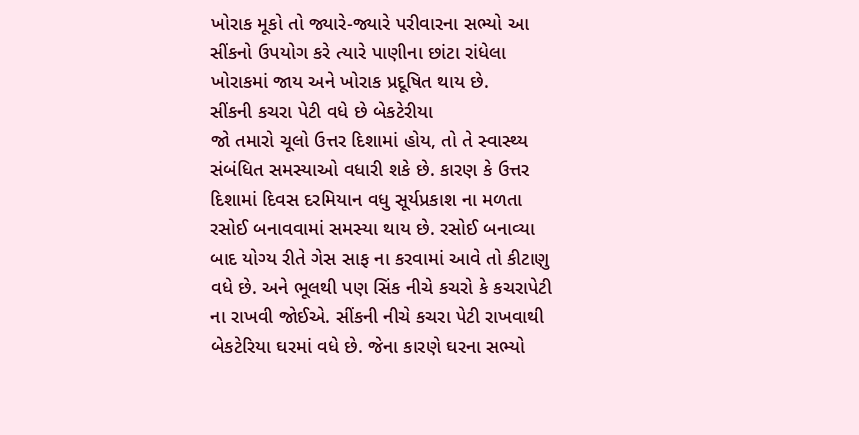ખોરાક મૂકો તો જ્યારે-જ્યારે પરીવારના સભ્યો આ સીંકનો ઉપયોગ કરે ત્યારે પાણીના છાંટા રાંધેલા ખોરાકમાં જાય અને ખોરાક પ્રદૂષિત થાય છે.
સીંકની કચરા પેટી વધે છે બેકટેરીયા
જો તમારો ચૂલો ઉત્તર દિશામાં હોય, તો તે સ્વાસ્થ્ય સંબંધિત સમસ્યાઓ વધારી શકે છે. કારણ કે ઉત્તર દિશામાં દિવસ દરમિયાન વધુ સૂર્યપ્રકાશ ના મળતા રસોઈ બનાવવામાં સમસ્યા થાય છે. રસોઈ બનાવ્યા બાદ યોગ્ય રીતે ગેસ સાફ ના કરવામાં આવે તો કીટાણુ વધે છે. અને ભૂલથી પણ સિંક નીચે કચરો કે કચરાપેટી ના રાખવી જોઈએ. સીંકની નીચે કચરા પેટી રાખવાથી બેકટેરિયા ઘરમાં વધે છે. જેના કારણે ઘરના સભ્યો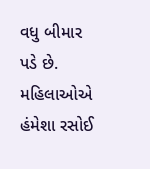વધુ બીમાર પડે છે. મહિલાઓએ હંમેશા રસોઈ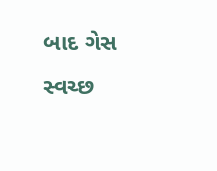બાદ ગેસ સ્વચ્છ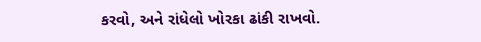કરવો, અને રાંધેલો ખોરકા ઢાંકી રાખવો.